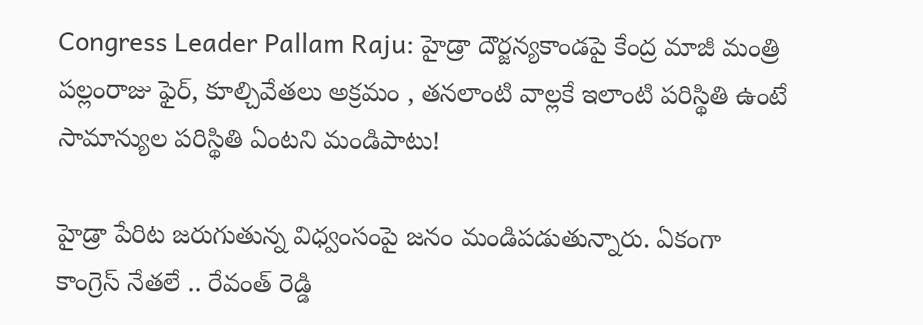Congress Leader Pallam Raju: హైడ్రా దౌర్జన్యకాండపై కేంద్ర మాజీ మంత్రి పల్లంరాజు ఫైర్, కూల్చివేతలు అక్రమం , తనలాంటి వాల్లకే ఇలాంటి పరిస్థితి ఉంటే సామాన్యుల పరిస్థితి ఏంటని మండిపాటు!

హైడ్రా పేరిట జరుగుతున్న విధ్వంసంపై జనం మండిపడుతున్నారు. ఏకంగా కాంగ్రెస్ నేతలే .. రేవంత్ రెడ్డి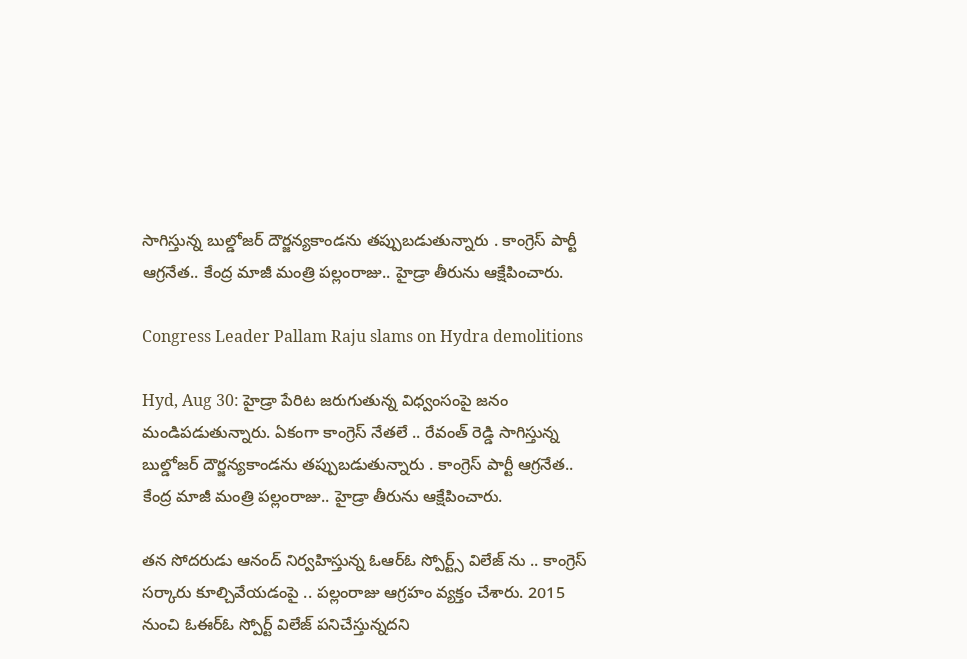సాగిస్తున్న బుల్డోజర్ దౌర్జన్యకాండను తప్పుబడుతున్నారు . కాంగ్రెస్ పార్టీ ఆగ్రనేత.. కేంద్ర మాజీ మంత్రి పల్లంరాజు.. హైడ్రా తీరును ఆక్షేపించారు.

Congress Leader Pallam Raju slams on Hydra demolitions

Hyd, Aug 30: హైడ్రా పేరిట జరుగుతున్న విధ్వంసంపై జనం మండిపడుతున్నారు. ఏకంగా కాంగ్రెస్ నేతలే .. రేవంత్ రెడ్డి సాగిస్తున్న బుల్డోజర్ దౌర్జన్యకాండను తప్పుబడుతున్నారు . కాంగ్రెస్ పార్టీ ఆగ్రనేత.. కేంద్ర మాజీ మంత్రి పల్లంరాజు.. హైడ్రా తీరును ఆక్షేపించారు.

తన సోదరుడు ఆనంద్ నిర్వహిస్తున్న ఓఆర్ఓ స్పోర్ట్స్ విలేజ్ ను .. కాంగ్రెస్ సర్కారు కూల్చివేయడంపై .. పల్లంరాజు ఆగ్రహం వ్యక్తం చేశారు. 2015 నుంచి ఓఈర్ఓ స్పోర్ట్ విలేజ్ పనిచేస్తున్నదని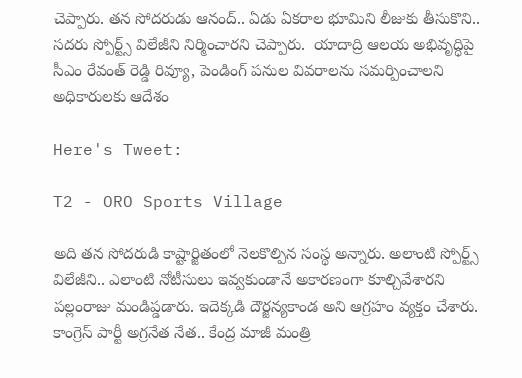చెప్పారు. తన సోదరుడు ఆనంద్.. ఏడు ఏకరాల భూమిని లీజుకు తీసుకొని.. సదరు స్పోర్ట్స్ విలేజీని నిర్మించారని చెప్పారు.  యాదాద్రి ఆలయ అభివృద్ధిపై సీఎం రేవంత్ రెడ్డి రివ్యూ, పెండింగ్ పనుల వివరాలను సమర్పించాలని అధికారులకు ఆదేశం

Here's Tweet:

T2 - ORO Sports Village

అది తన సోదరుడి కాష్టార్జితంలో నెలకొల్పిన సంస్థ అన్నారు. అలాంటి స్పోర్ట్స్ విలేజీని.. ఎలాంటి నోటీసులు ఇవ్వకుండానే అకారణంగా కూల్చివేశారని పల్లంరాజు మండిప్డడారు. ఇదెక్కడి దౌర్జన్యకాండ అని ఆగ్రహం వ్యక్తం చేశారు. కాంగ్రెస్ పార్టీ అగ్రనేత నేత.. కేంద్ర మాజీ మంత్రి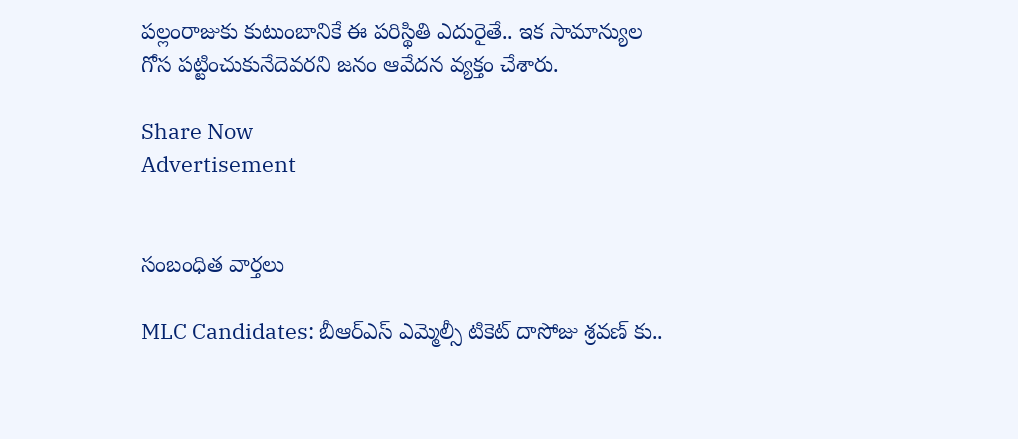పల్లంరాజుకు కుటుంబానికే ఈ పరిస్థితి ఎదురైతే.. ఇక సామాన్యుల గోస పట్టించుకునేదెవరని జనం ఆవేదన వ్యక్తం చేశారు.

Share Now
Advertisement


సంబంధిత వార్తలు

MLC Candidates: బీఆర్ఎస్ ఎమ్మెల్సీ టికెట్ దాసోజు శ్రవణ్ కు..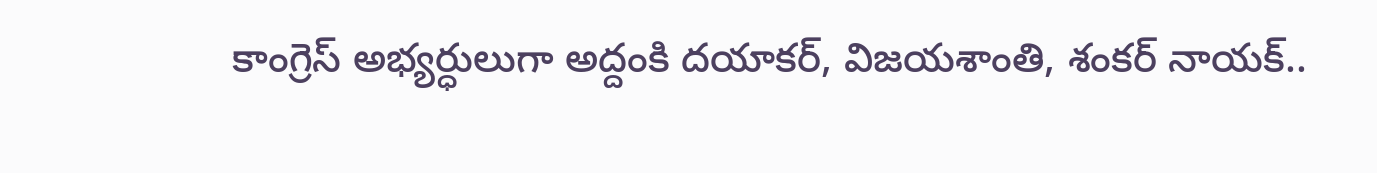కాంగ్రెస్ అభ్యర్ధులుగా అద్దంకి దయాకర్, విజయశాంతి, శంకర్ నాయక్..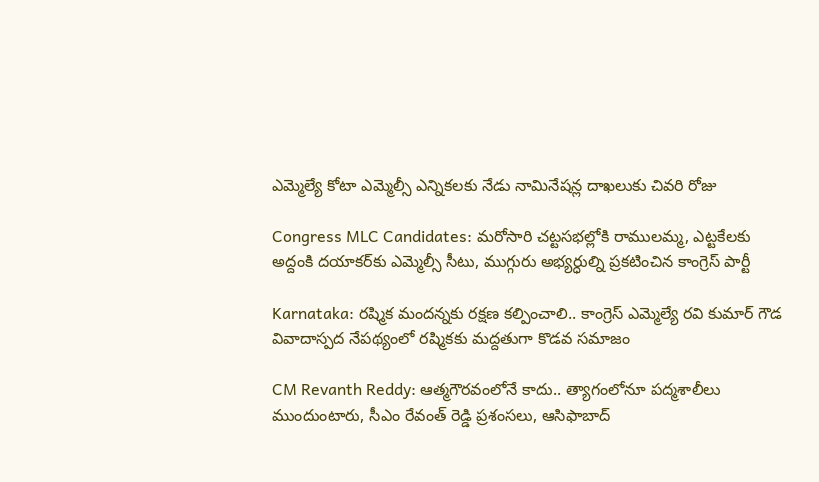ఎమ్మెల్యే కోటా ఎమ్మెల్సీ ఎన్నికలకు నేడు నామినేషన్ల దాఖలుకు చివరి రోజు

Congress MLC Candidates: మరోసారి చట్టసభల్లోకి రాములమ్మ, ఎట్టకేలకు అద్దంకి దయాకర్‌కు ఎమ్మెల్సీ సీటు, ముగ్గురు అభ్యర్ధుల్ని ప్రకటించిన కాంగ్రెస్ పార్టీ

Karnataka: రష్మిక మందన్నకు రక్షణ కల్పించాలి.. కాంగ్రెస్ ఎమ్మెల్యే రవి కుమార్ గౌడ వివాదాస్పద నేపథ్యంలో రష్మికకు మద్దతుగా కొడవ సమాజం

CM Revanth Reddy: ఆత్మగౌరవంలోనే కాదు.. త్యాగంలోనూ పద్మశాలీలు ముందుంటారు, సీఎం రేవంత్ రెడ్డి ప్రశంసలు, ఆసిఫాబాద్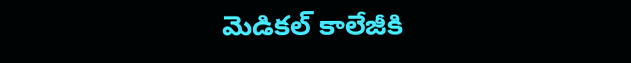మెడికల్ కాలేజీకి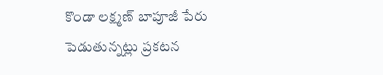కొండా లక్ష్మణ్ బాపూజీ పేరు పెడుతున్నట్లు ప్రకటన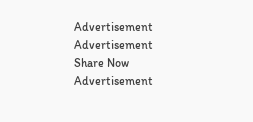Advertisement
Advertisement
Share Now
Advertisement